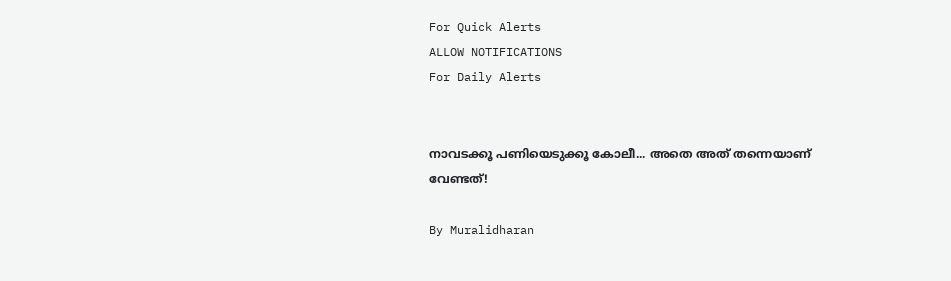For Quick Alerts
ALLOW NOTIFICATIONS
For Daily Alerts


നാവടക്കൂ പണിയെടുക്കൂ കോലീ... അതെ അത് തന്നെയാണ് വേണ്ടത്!

By Muralidharan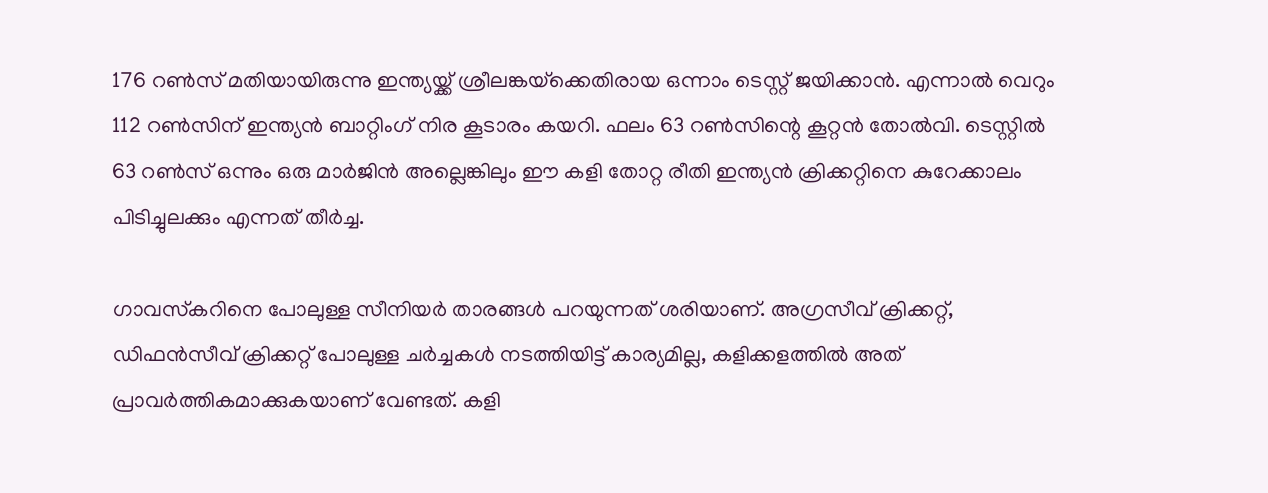176 റണ്‍സ് മതിയായിരുന്നു ഇന്ത്യയ്ക്ക് ശ്രീലങ്കയ്‌ക്കെതിരായ ഒന്നാം ടെസ്റ്റ് ജയിക്കാന്‍. എന്നാല്‍ വെറും 112 റണ്‍സിന് ഇന്ത്യന്‍ ബാറ്റിംഗ് നിര കൂടാരം കയറി. ഫലം 63 റണ്‍സിന്റെ കൂറ്റന്‍ തോല്‍വി. ടെസ്റ്റില്‍ 63 റണ്‍സ് ഒന്നും ഒരു മാര്‍ജിന്‍ അല്ലെങ്കിലും ഈ കളി തോറ്റ രീതി ഇന്ത്യന്‍ ക്രിക്കറ്റിനെ കുറേക്കാലം പിടിച്ചുലക്കും എന്നത് തീര്‍ച്ച.

ഗാവസ്‌കറിനെ പോലുള്ള സീനിയര്‍ താരങ്ങള്‍ പറയുന്നത് ശരിയാണ്. അഗ്രസീവ് ക്രിക്കറ്റ്, ഡിഫന്‍സീവ് ക്രിക്കറ്റ് പോലുള്ള ചര്‍ച്ചകള്‍ നടത്തിയിട്ട് കാര്യമില്ല, കളിക്കളത്തില്‍ അത് പ്രാവര്‍ത്തികമാക്കുകയാണ് വേണ്ടത്. കളി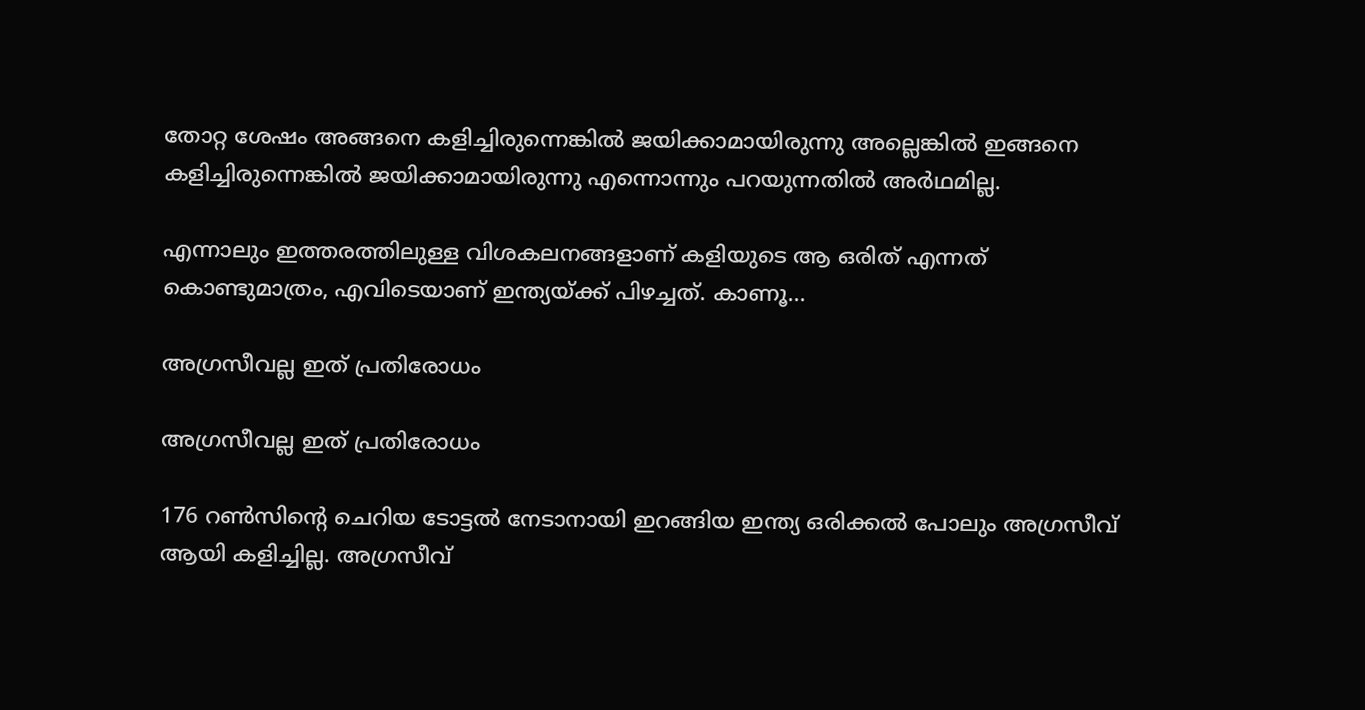തോറ്റ ശേഷം അങ്ങനെ കളിച്ചിരുന്നെങ്കില്‍ ജയിക്കാമായിരുന്നു അല്ലെങ്കില്‍ ഇങ്ങനെ കളിച്ചിരുന്നെങ്കില്‍ ജയിക്കാമായിരുന്നു എന്നൊന്നും പറയുന്നതില്‍ അര്‍ഥമില്ല.

എന്നാലും ഇത്തരത്തിലുള്ള വിശകലനങ്ങളാണ് കളിയുടെ ആ ഒരിത് എന്നത് കൊണ്ടുമാത്രം, എവിടെയാണ് ഇന്ത്യയ്ക്ക് പിഴച്ചത്. കാണൂ...

അഗ്രസീവല്ല ഇത് പ്രതിരോധം

അഗ്രസീവല്ല ഇത് പ്രതിരോധം

176 റണ്‍സിന്റെ ചെറിയ ടോട്ടല്‍ നേടാനായി ഇറങ്ങിയ ഇന്ത്യ ഒരിക്കല്‍ പോലും അഗ്രസീവ് ആയി കളിച്ചില്ല. അഗ്രസീവ്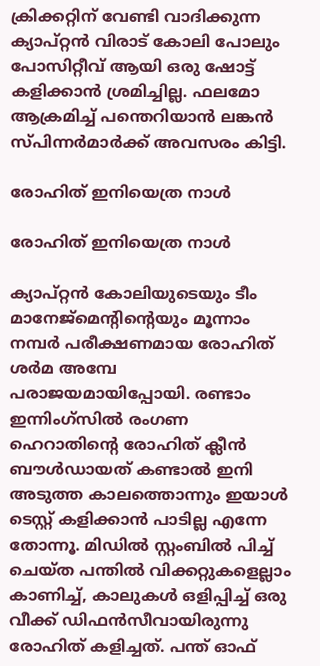ക്രിക്കറ്റിന് വേണ്ടി വാദിക്കുന്ന ക്യാപ്റ്റന്‍ വിരാട് കോലി പോലും പോസിറ്റീവ് ആയി ഒരു ഷോട്ട് കളിക്കാന്‍ ശ്രമിച്ചില്ല. ഫലമോ ആക്രമിച്ച് പന്തെറിയാന്‍ ലങ്കന്‍ സ്പിന്നര്‍മാര്‍ക്ക് അവസരം കിട്ടി.

രോഹിത് ഇനിയെത്ര നാള്‍

രോഹിത് ഇനിയെത്ര നാള്‍

ക്യാപ്റ്റന്‍ കോലിയുടെയും ടീം മാനേജ്‌മെന്റിന്റെയും മൂന്നാം നമ്പര്‍ പരീക്ഷണമായ രോഹിത് ശര്‍മ അമ്പേ പരാജയമായിപ്പോയി. രണ്ടാം ഇന്നിംഗ്‌സില്‍ രംഗണ ഹെറാതിന്റെ രോഹിത് ക്ലീന്‍ ബൗള്‍ഡായത് കണ്ടാല്‍ ഇനി അടുത്ത കാലത്തൊന്നും ഇയാള്‍ ടെസ്റ്റ് കളിക്കാന്‍ പാടില്ല എന്നേ തോന്നൂ. മിഡില്‍ സ്റ്റംബില്‍ പിച്ച് ചെയ്ത പന്തില്‍ വിക്കറ്റുകളെല്ലാം കാണിച്ച്, കാലുകള്‍ ഒളിപ്പിച്ച് ഒരു വീക്ക് ഡിഫന്‍സീവായിരുന്നു രോഹിത് കളിച്ചത്. പന്ത് ഓഫ്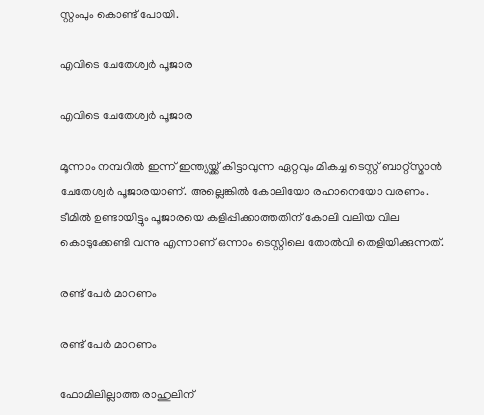സ്റ്റംപും കൊണ്ട് പോയി.

എവിടെ ചേതേശ്വര്‍ പൂജാര

എവിടെ ചേതേശ്വര്‍ പൂജാര

മൂന്നാം നമ്പറില്‍ ഇന്ന് ഇന്ത്യയ്ക്ക് കിട്ടാവുന്ന ഏറ്റവും മികച്ച ടെസ്റ്റ് ബാറ്റ്‌സ്മാന്‍ ചേതേശ്വര്‍ പൂജാരയാണ്. അല്ലെങ്കില്‍ കോലിയോ രഹാനെയോ വരണം. ടീമില്‍ ഉണ്ടായിട്ടും പൂജാരയെ കളിപ്പിക്കാത്തതിന് കോലി വലിയ വില കൊടുക്കേണ്ടി വന്നു എന്നാണ് ഒന്നാം ടെസ്റ്റിലെ തോല്‍വി തെളിയിക്കുന്നത്.

രണ്ട് പേര്‍ മാറണം

രണ്ട് പേര്‍ മാറണം

ഫോമിലില്ലാത്ത രാഹുലിന്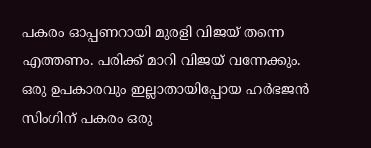പകരം ഓപ്പണറായി മുരളി വിജയ് തന്നെ എത്തണം. പരിക്ക് മാറി വിജയ് വന്നേക്കും. ഒരു ഉപകാരവും ഇല്ലാതായിപ്പോയ ഹര്‍ഭജന്‍ സിംഗിന് പകരം ഒരു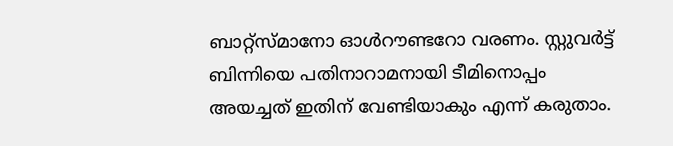ബാറ്റ്‌സ്മാനോ ഓള്‍റൗണ്ടറോ വരണം. സ്റ്റുവര്‍ട്ട് ബിന്നിയെ പതിനാറാമനായി ടീമിനൊപ്പം അയച്ചത് ഇതിന് വേണ്ടിയാകും എന്ന് കരുതാം.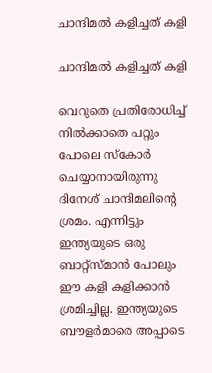ചാന്ദിമല്‍ കളിച്ചത് കളി

ചാന്ദിമല്‍ കളിച്ചത് കളി

വെറുതെ പ്രതിരോധിച്ച് നില്‍ക്കാതെ പറ്റും പോലെ സ്‌കോര്‍ ചെയ്യാനായിരുന്നു ദിനേശ് ചാന്ദിമലിന്റെ ശ്രമം. എന്നിട്ടും ഇന്ത്യയുടെ ഒരു ബാറ്റ്‌സ്മാന്‍ പോലും ഈ കളി കളിക്കാന്‍ ശ്രമിച്ചില്ല. ഇന്ത്യയുടെ ബൗളര്‍മാരെ അപ്പാടെ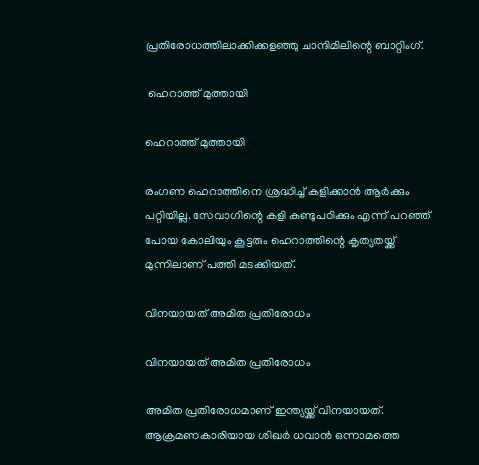പ്രതിരോധത്തിലാക്കിക്കളഞ്ഞു ചാന്ദിമിലിന്റെ ബാറ്റിംഗ്.

 ഹെറാത്ത് മുത്തായി

ഹെറാത്ത് മുത്തായി

രംഗണ ഹെറാത്തിനെ ശ്രദ്ധിച്ച് കളിക്കാന്‍ ആര്‍ക്കും പറ്റിയില്ല. സേവാഗിന്റെ കളി കണ്ടുപഠിക്കും എന്ന് പറഞ്ഞ് പോയ കോലിയും കൂട്ടരും ഹെറാത്തിന്റെ കൃത്യതയ്ക്ക് മുന്നിലാണ് പത്തി മടക്കിയത്.

വിനയായത് അമിത പ്രതിരോധം

വിനയായത് അമിത പ്രതിരോധം

അമിത പ്രതിരോധമാണ് ഇന്ത്യയ്ക്ക് വിനയായത്. ആക്രമണകാരിയായ ശിഖര്‍ ധവാന്‍ ഒന്നാമത്തെ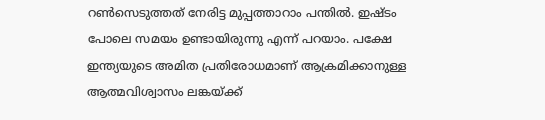റണ്‍സെടുത്തത് നേരിട്ട മുപ്പത്താറാം പന്തില്‍. ഇഷ്ടം പോലെ സമയം ഉണ്ടായിരുന്നു എന്ന് പറയാം. പക്ഷേ ഇന്ത്യയുടെ അമിത പ്രതിരോധമാണ് ആക്രമിക്കാനുള്ള ആത്മവിശ്വാസം ലങ്കയ്ക്ക്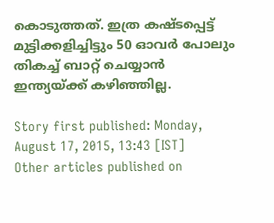കൊടുത്തത്. ഇത്ര കഷ്ടപ്പെട്ട് മുട്ടിക്കളിച്ചിട്ടും 50 ഓവര്‍ പോലും തികച്ച് ബാറ്റ് ചെയ്യാന്‍ ഇന്ത്യയ്ക്ക് കഴിഞ്ഞില്ല.

Story first published: Monday, August 17, 2015, 13:43 [IST]
Other articles published on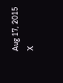Aug 17, 2015
X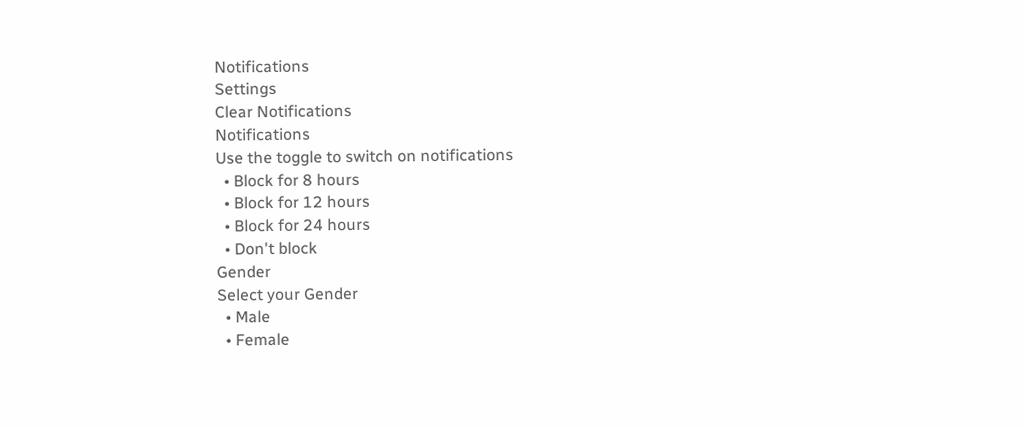Notifications
Settings
Clear Notifications
Notifications
Use the toggle to switch on notifications
  • Block for 8 hours
  • Block for 12 hours
  • Block for 24 hours
  • Don't block
Gender
Select your Gender
  • Male
  • Female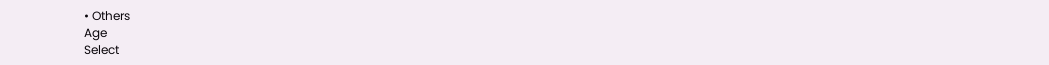• Others
Age
Select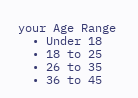your Age Range
  • Under 18
  • 18 to 25
  • 26 to 35
  • 36 to 45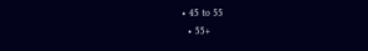• 45 to 55
  • 55+